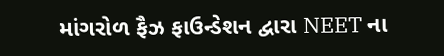માંગરોળ ફૈઝ ફાઉન્ડેશન દ્વારા NEET ના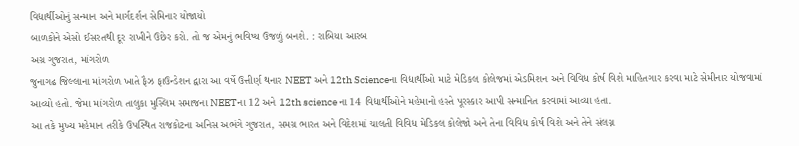વિદ્યાર્થીઓનું સન્માન અને માર્ગદર્શન સેમિનાર યોજાયો
બાળકોને એસો ઈસરતથી દૂર રાખીને ઉછેર કરો. તો જ એમનું ભવિષ્ય ઉજળું બનશે. : રાબિયા આરબ
અગ્ર ગુજરાત, માંગરોળ
જુનાગઢ જિલ્લાના માંગરોળ ખાતે ફૈઝ ફાઉન્ડેશન દ્વારા આ વર્ષે ઉત્તીર્ણ થનાર NEET અને 12th Scienceના વિદ્યાર્થીઓ માટે મેડિકલ કોલેજમાં એડમિશન અને વિવિધ કોર્ષ વિશે માહિતગાર કરવા માટે સેમીનાર યોજવામાં આવ્યો હતો. જેમા માંગરોળ તાલુકા મુસ્લિમ સમાજના NEETના 12 અને 12th science ના 14 વિદ્યાર્થીઓને મહેમાનો હસ્તે પૂરસ્કાર આપી સન્માનિત કરવામાં આવ્યા હતા.
આ તકે મુખ્ય મહેમાન તરીકે ઉપસ્થિત રાજકોટના અનિસ અભંગે ગુજરાત, સમગ્ર ભારત અને વિદેશમાં ચાલતી વિવિધ મેડિકલ કોલેજો અને તેના વિવિધ કોર્ષ વિશે અને તેને સંલગ્ન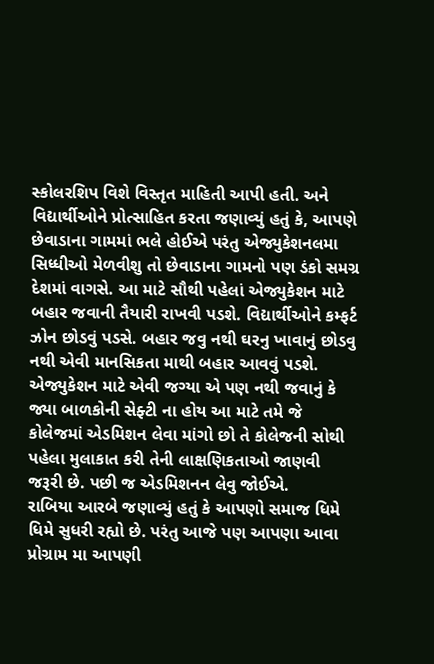સ્કોલરશિપ વિશે વિસ્તૃત માહિતી આપી હતી. અને વિદ્યાર્થીઓને પ્રોત્સાહિત કરતા જણાવ્યું હતું કે, આપણે છેવાડાના ગામમાં ભલે હોઈએ પરંતુ એજ્યુકેશનલમા સિધ્ધીઓ મેળવીશુ તો છેવાડાના ગામનો પણ ડંકો સમગ્ર દેશમાં વાગસે. આ માટે સૌથી પહેલાં એજ્યુકેશન માટે બહાર જવાની તૈયારી રાખવી પડશે. વિદ્યાર્થીઓને કમ્ફર્ટ ઝોન છોડવું પડસે. બહાર જવુ નથી ઘરનુ ખાવાનું છોડવુ નથી એવી માનસિકતા માથી બહાર આવવું પડશે. એજ્યુકેશન માટે એવી જગ્યા એ પણ નથી જવાનું કે જ્યા બાળકોની સેફ્ટી ના હોય આ માટે તમે જે કોલેજમાં એડમિશન લેવા માંગો છો તે કોલેજની સોથી પહેલા મુલાકાત કરી તેની લાક્ષણિકતાઓ જાણવી જરૂરી છે. પછી જ એડમિશનન લેવુ જોઈએ.
રાબિયા આરબે જણાવ્યું હતું કે આપણો સમાજ ધિમે ધિમે સુધરી રહ્યો છે. પરંતુ આજે પણ આપણા આવા પ્રોગ્રામ મા આપણી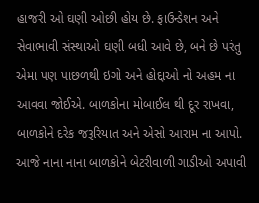હાજરી ઓ ઘણી ઓછી હોય છે. ફાઉન્ડેશન અને સેવાભાવી સંસ્થાઓ ઘણી બધી આવે છે, બને છે પરંતુ એમા પણ પાછળથી ઇગો અને હોદ્દાઓ નો અહમ ના આવવા જોઈએ. બાળકોના મોબાઈલ થી દૂર રાખવા, બાળકોને દરેક જરૂરિયાત અને એસો આરામ ના આપો. આજે નાના નાના બાળકોને બેટરીવાળી ગાડીઓ અપાવી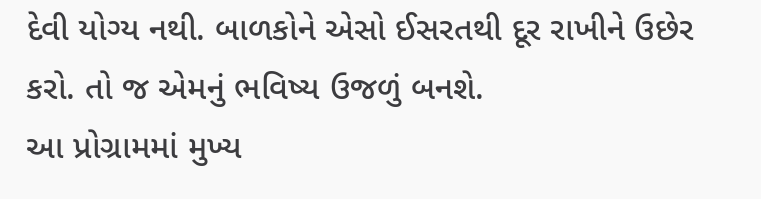દેવી યોગ્ય નથી. બાળકોને એસો ઈસરતથી દૂર રાખીને ઉછેર કરો. તો જ એમનું ભવિષ્ય ઉજળું બનશે.
આ પ્રોગ્રામમાં મુખ્ય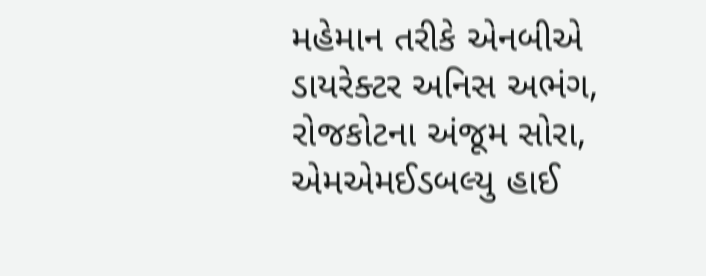મહેમાન તરીકે એનબીએ ડાયરેક્ટર અનિસ અભંગ, રોજકોટના અંજૂમ સોરા, એમએમઈડબલ્યુ હાઈ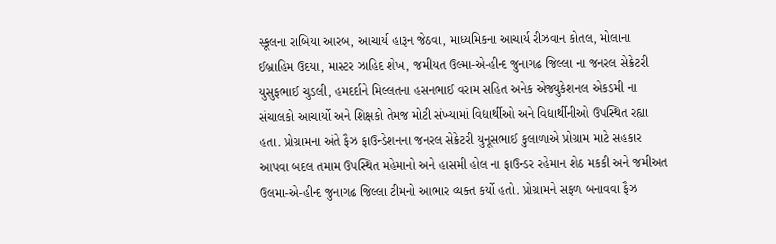સ્કૂલના રાબિયા આરબ, આચાર્ય હારૂન જેઠવા, માધ્યમિકના આચાર્ય રીઝવાન કોતલ, મોલાના ઈબ્રાહિમ ઉદયા, માસ્ટર ઝાહિદ શેખ, જમીયત ઉલ્મા-એ-હીન્દ જુનાગઢ જિલ્લા ના જનરલ સેક્રેટરી યુસુફભાઈ ચુડલી, હમદર્દાને મિલ્લતના હસનભાઈ વરામ સહિત અનેક એજ્યુકેશનલ એકડમી ના સંચાલકો આચાર્યો અને શિક્ષકો તેમજ મોટી સંખ્યામાં વિદ્યાર્થીઓ અને વિદ્યાર્થીનીઓ ઉપસ્થિત રહ્યા હતા. પ્રોગ્રામના અંતે ફૈઝ ફાઉન્ડેશનના જનરલ સેક્રેટરી યુનૂસભાઈ કુલાળાએ પ્રોગ્રામ માટે સહકાર આપવા બદલ તમામ ઉપસ્થિત મહેમાનો અને હાસમી હોલ ના ફાઉન્ડર રહેમાન શેઠ મકકી અને જમીઅત ઉલમા-એ-હીન્દ જુનાગઢ જિલ્લા ટીમનો આભાર વ્યક્ત કર્યો હતો. પ્રોગ્રામને સફળ બનાવવા ફૈઝ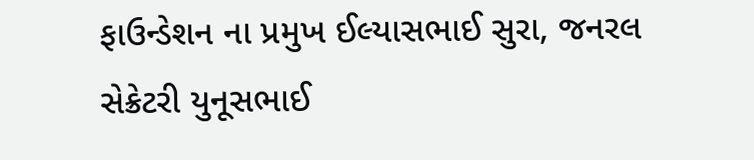ફાઉન્ડેશન ના પ્રમુખ ઈલ્યાસભાઈ સુરા, જનરલ સેક્રેટરી યુનૂસભાઈ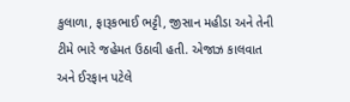કુલાળા, ફારૂકભાઈ ભટ્ટી, જીસાન મહીડા અને તેની ટીમે ભારે જહેમત ઉઠાવી હતી. એજાઝ કાલવાત અને ઈરફાન પટેલે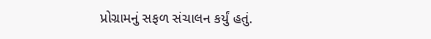પ્રોગ્રામનું સફળ સંચાલન કર્યું હતું.